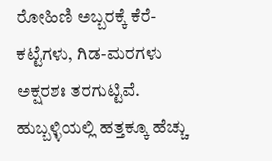ರೋಹಿಣಿ ಅಬ್ಬರಕ್ಕೆ ಕೆರೆ-ಕಟ್ಟೆಗಳು, ಗಿಡ-ಮರಗಳು ಅಕ್ಷರಶಃ ತರಗುಟ್ಟಿವೆ. ಹುಬ್ಬಳ್ಳಿಯಲ್ಲಿ ಹತ್ತಕ್ಕೂ ಹೆಚ್ಚು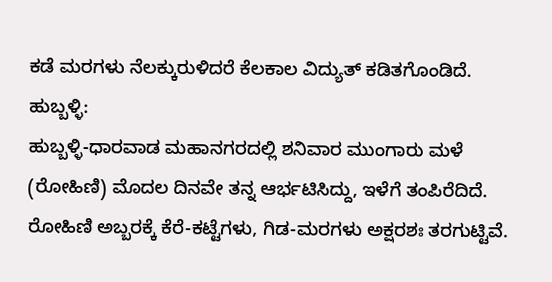ಕಡೆ ಮರಗಳು ನೆಲಕ್ಕುರುಳಿದರೆ ಕೆಲಕಾಲ ವಿದ್ಯುತ್ ಕಡಿತಗೊಂಡಿದೆ.
ಹುಬ್ಬಳ್ಳಿ:
ಹುಬ್ಬಳ್ಳಿ-ಧಾರವಾಡ ಮಹಾನಗರದಲ್ಲಿ ಶನಿವಾರ ಮುಂಗಾರು ಮಳೆ (ರೋಹಿಣಿ) ಮೊದಲ ದಿನವೇ ತನ್ನ ಆರ್ಭಟಿಸಿದ್ದು, ಇಳೆಗೆ ತಂಪಿರೆದಿದೆ.
ರೋಹಿಣಿ ಅಬ್ಬರಕ್ಕೆ ಕೆರೆ-ಕಟ್ಟೆಗಳು, ಗಿಡ-ಮರಗಳು ಅಕ್ಷರಶಃ ತರಗುಟ್ಟಿವೆ.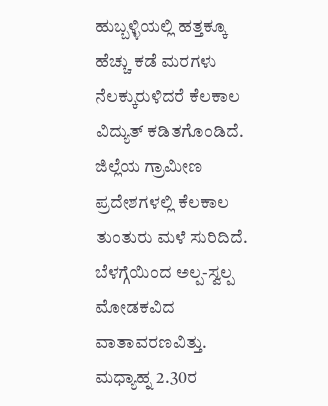ಹುಬ್ಬಳ್ಳಿಯಲ್ಲಿ ಹತ್ತಕ್ಕೂ ಹೆಚ್ಚು ಕಡೆ ಮರಗಳು ನೆಲಕ್ಕುರುಳಿದರೆ ಕೆಲಕಾಲ ವಿದ್ಯುತ್ ಕಡಿತಗೊಂಡಿದೆ.
ಜಿಲ್ಲೆಯ ಗ್ರಾಮೀಣ ಪ್ರದೇಶಗಳಲ್ಲಿ ಕೆಲಕಾಲ ತುಂತುರು ಮಳೆ ಸುರಿದಿದೆ. ಬೆಳಗ್ಗೆಯಿಂದ ಅಲ್ಪ-ಸ್ವಲ್ಪ ಮೋಡಕವಿದ ವಾತಾವರಣವಿತ್ತು. ಮಧ್ಯಾಹ್ನ 2.30ರ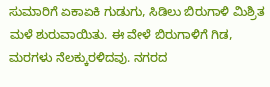ಸುಮಾರಿಗೆ ಏಕಾಏಕಿ ಗುಡುಗು, ಸಿಡಿಲು ಬಿರುಗಾಳಿ ಮಿಶ್ರಿತ ಮಳೆ ಶುರುವಾಯಿತು. ಈ ವೇಳೆ ಬಿರುಗಾಳಿಗೆ ಗಿಡ, ಮರಗಳು ನೆಲಕ್ಕುರಳಿದವು. ನಗರದ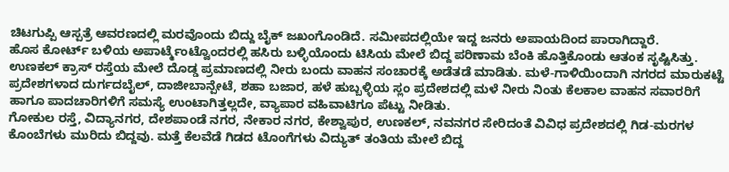ಚಿಟಗುಪ್ಪಿ ಆಸ್ಪತ್ರೆ ಆವರಣದಲ್ಲಿ ಮರವೊಂದು ಬಿದ್ದು ಬೈಕ್ ಜಖಂಗೊಂಡಿದೆ. ಸಮೀಪದಲ್ಲಿಯೇ ಇದ್ದ ಜನರು ಅಪಾಯದಿಂದ ಪಾರಾಗಿದ್ದಾರೆ.
ಹೊಸ ಕೋರ್ಟ್ ಬಳಿಯ ಅಪಾರ್ಟ್ಮೆಂಟ್ವೊಂದರಲ್ಲಿ ಹಸಿರು ಬಳ್ಳಿಯೊಂದು ಟಿಸಿಯ ಮೇಲೆ ಬಿದ್ದ ಪರಿಣಾಮ ಬೆಂಕಿ ಹೊತ್ತಿಕೊಂಡು ಆತಂಕ ಸೃಷ್ಟಿಸಿತ್ತು. ಉಣಕಲ್ ಕ್ರಾಸ್ ರಸ್ತೆಯ ಮೇಲೆ ದೊಡ್ಡ ಪ್ರಮಾಣದಲ್ಲಿ ನೀರು ಬಂದು ವಾಹನ ಸಂಚಾರಕ್ಕೆ ಅಡೆತಡೆ ಮಾಡಿತು. ಮಳೆ-ಗಾಳಿಯಿಂದಾಗಿ ನಗರದ ಮಾರುಕಟ್ಟೆ ಪ್ರದೇಶಗಳಾದ ದುರ್ಗದಬೈಲ್, ದಾಜೀಬಾನ್ಪೇಟೆ, ಶಹಾ ಬಜಾರ, ಹಳೆ ಹುಬ್ಬಳ್ಳಿಯ ಸ್ಲಂ ಪ್ರದೇಶದಲ್ಲಿ ಮಳೆ ನೀರು ನಿಂತು ಕೆಲಕಾಲ ವಾಹನ ಸವಾರರಿಗೆ ಹಾಗೂ ಪಾದಚಾರಿಗಳಿಗೆ ಸಮಸ್ಯೆ ಉಂಟಾಗಿತ್ತಲ್ಲದೇ, ವ್ಯಾಪಾರ ವಹಿವಾಟಿಗೂ ಪೆಟ್ಟು ನೀಡಿತು.
ಗೋಕುಲ ರಸ್ತೆ, ವಿದ್ಯಾನಗರ, ದೇಶಪಾಂಡೆ ನಗರ, ನೇಕಾರ ನಗರ, ಕೇಶ್ವಾಪುರ, ಉಣಕಲ್, ನವನಗರ ಸೇರಿದಂತೆ ವಿವಿಧ ಪ್ರದೇಶದಲ್ಲಿ ಗಿಡ-ಮರಗಳ ಕೊಂಬೆಗಳು ಮುರಿದು ಬಿದ್ದವು. ಮತ್ತೆ ಕೆಲವೆಡೆ ಗಿಡದ ಟೊಂಗೆಗಳು ವಿದ್ಯುತ್ ತಂತಿಯ ಮೇಲೆ ಬಿದ್ದ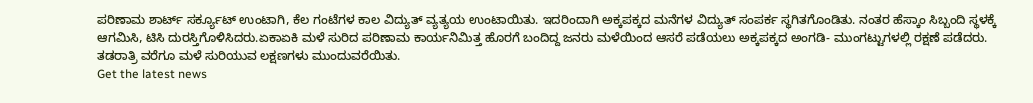ಪರಿಣಾಮ ಶಾರ್ಟ್ ಸರ್ಕ್ಯೂಟ್ ಉಂಟಾಗಿ, ಕೆಲ ಗಂಟೆಗಳ ಕಾಲ ವಿದ್ಯುತ್ ವ್ಯತ್ಯಯ ಉಂಟಾಯಿತು. ಇದರಿಂದಾಗಿ ಅಕ್ಕಪಕ್ಕದ ಮನೆಗಳ ವಿದ್ಯುತ್ ಸಂಪರ್ಕ ಸ್ಥಗಿತಗೊಂಡಿತು. ನಂತರ ಹೆಸ್ಕಾಂ ಸಿಬ್ಬಂದಿ ಸ್ಥಳಕ್ಕೆ ಆಗಮಿಸಿ, ಟಿಸಿ ದುರಸ್ತಿಗೊಳಿಸಿದರು.ಏಕಾಏಕಿ ಮಳೆ ಸುರಿದ ಪರಿಣಾಮ ಕಾರ್ಯನಿಮಿತ್ತ ಹೊರಗೆ ಬಂದಿದ್ದ ಜನರು ಮಳೆಯಿಂದ ಆಸರೆ ಪಡೆಯಲು ಅಕ್ಕಪಕ್ಕದ ಅಂಗಡಿ- ಮುಂಗಟ್ಟುಗಳಲ್ಲಿ ರಕ್ಷಣೆ ಪಡೆದರು. ತಡರಾತ್ರಿ ವರೆಗೂ ಮಳೆ ಸುರಿಯುವ ಲಕ್ಷಣಗಳು ಮುಂದುವರೆಯಿತು.
Get the latest news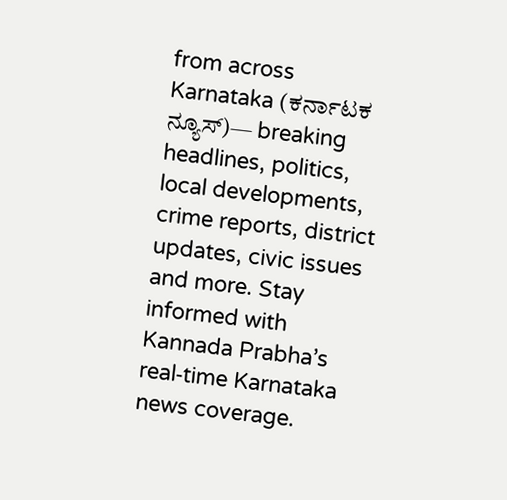from across Karnataka (ಕರ್ನಾಟಕ ನ್ಯೂಸ್)— breaking headlines, politics, local developments, crime reports, district updates, civic issues and more. Stay informed with Kannada Prabha’s real‑time Karnataka news coverage.